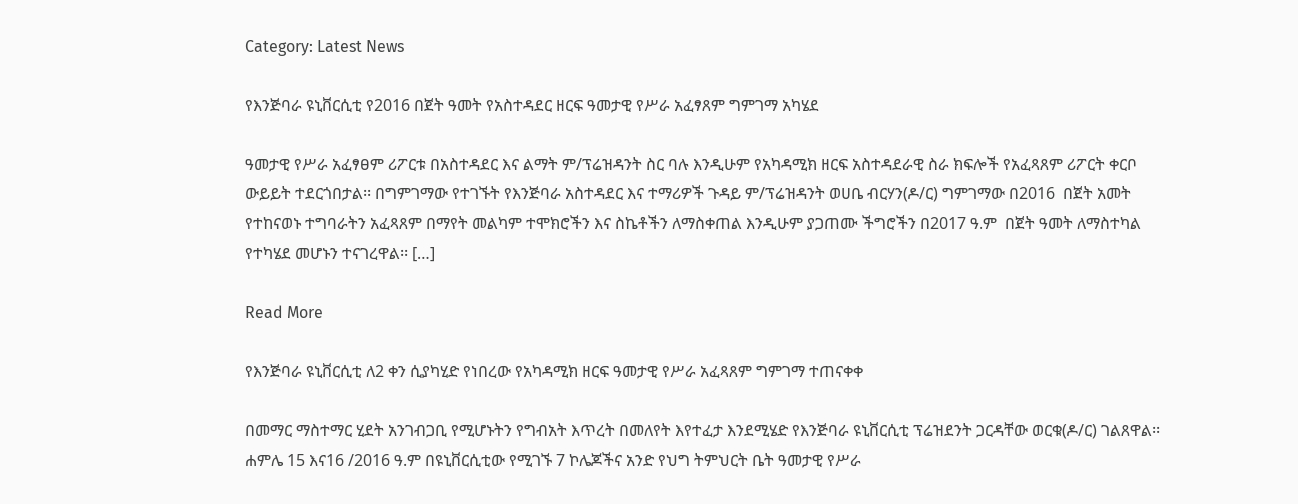Category: Latest News

የእንጅባራ ዩኒቨርሲቲ የ2016 በጀት ዓመት የአስተዳደር ዘርፍ ዓመታዊ የሥራ አፈፃጸም ግምገማ አካሄደ

ዓመታዊ የሥራ አፈፃፀም ሪፖርቱ በአስተዳደር እና ልማት ም/ፕሬዝዳንት ስር ባሉ እንዲሁም የአካዳሚክ ዘርፍ አስተዳደራዊ ስራ ክፍሎች የአፈጻጸም ሪፖርት ቀርቦ ውይይት ተደርጎበታል፡፡ በግምገማው የተገኙት የእንጅባራ አስተዳደር እና ተማሪዎች ጉዳይ ም/ፕሬዝዳንት ወሀቤ ብርሃን(ዶ/ር) ግምገማው በ2016  በጀት አመት የተከናወኑ ተግባራትን አፈጻጸም በማየት መልካም ተሞክሮችን እና ስኬቶችን ለማስቀጠል እንዲሁም ያጋጠሙ ችግሮችን በ2017 ዓ.ም  በጀት ዓመት ለማስተካል የተካሄደ መሆኑን ተናገረዋል፡፡ […]

Read More

የእንጅባራ ዩኒቨርሲቲ ለ2 ቀን ሲያካሂድ የነበረው የአካዳሚክ ዘርፍ ዓመታዊ የሥራ አፈጻጸም ግምገማ ተጠናቀቀ

በመማር ማስተማር ሂደት አንገብጋቢ የሚሆኑትን የግብአት እጥረት በመለየት እየተፈታ እንደሚሄድ የእንጅባራ ዩኒቨርሲቲ ፕሬዝደንት ጋርዳቸው ወርቁ(ዶ/ር) ገልጸዋል፡፡ ሐምሌ 15 እና16 /2016 ዓ.ም በዩኒቨርሲቲው የሚገኙ 7 ኮሌጆችና አንድ የህግ ትምህርት ቤት ዓመታዊ የሥራ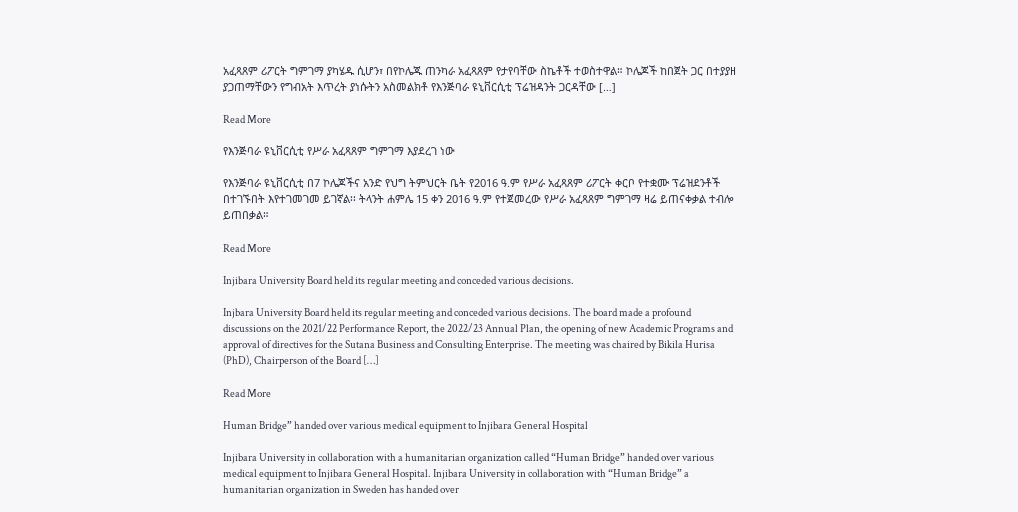አፈጻጸም ሪፖርት ግምገማ ያካሄዱ ሲሆን፣ በየኮሌጁ ጠንካራ አፈጻጸም የታየባቸው ስኬቶች ተወስተዋል። ኮሌጆች ከበጀት ጋር በተያያዘ ያጋጠማቸውን የግብአት እጥረት ያነሱትን አስመልክቶ የእንጅባራ ዩኒቨርሲቲ ፕሬዝዳንት ጋርዳቸው […]

Read More

የእንጅባራ ዩኒቨርሲቲ የሥራ አፈጻጸም ግምገማ እያደረገ ነው

የእንጅባራ ዩኒቨርሲቲ በ7 ኮሌጆችና አንድ የህግ ትምህርት ቤት የ2016 ዓ.ም የሥራ አፈጻጸም ሪፖርት ቀርቦ የተቋሙ ፕሬዝደንቶች በተገኙበት እየተገመገመ ይገኛል፡፡ ትላንት ሐምሌ 15 ቀን 2016 ዓ.ም የተጀመረው የሥራ አፈጻጸም ግምገማ ዛሬ ይጠናቀቃል ተብሎ ይጠበቃል።

Read More

Injibara University Board held its regular meeting and conceded various decisions.

Injbara University Board held its regular meeting and conceded various decisions. The board made a profound discussions on the 2021/22 Performance Report, the 2022/23 Annual Plan, the opening of new Academic Programs and approval of directives for the Sutana Business and Consulting Enterprise. The meeting was chaired by Bikila Hurisa (PhD), Chairperson of the Board […]

Read More

Human Bridge” handed over various medical equipment to Injibara General Hospital

Injibara University in collaboration with a humanitarian organization called “Human Bridge” handed over various medical equipment to Injibara General Hospital. Injibara University in collaboration with “Human Bridge” a humanitarian organization in Sweden has handed over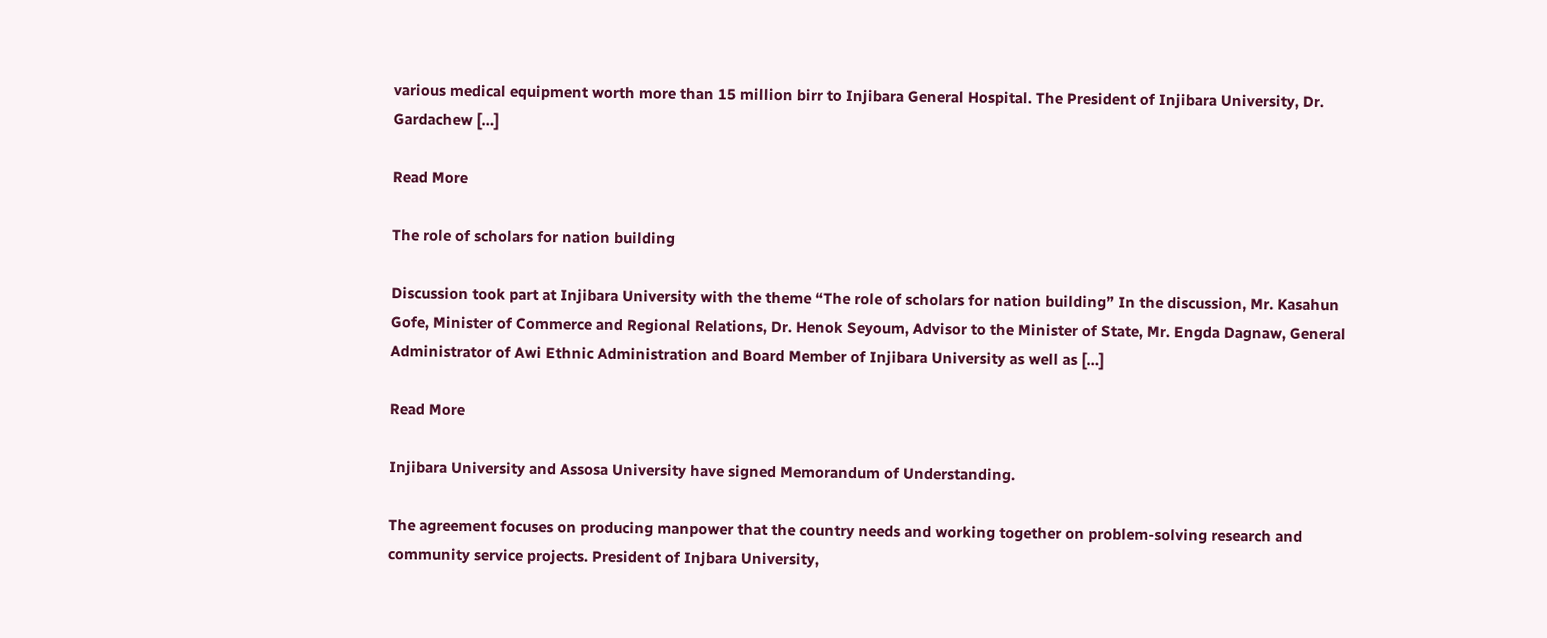various medical equipment worth more than 15 million birr to Injibara General Hospital. The President of Injibara University, Dr. Gardachew […]

Read More

The role of scholars for nation building

Discussion took part at Injibara University with the theme “The role of scholars for nation building” In the discussion, Mr. Kasahun Gofe, Minister of Commerce and Regional Relations, Dr. Henok Seyoum, Advisor to the Minister of State, Mr. Engda Dagnaw, General Administrator of Awi Ethnic Administration and Board Member of Injibara University as well as […]

Read More

Injibara University and Assosa University have signed Memorandum of Understanding.

The agreement focuses on producing manpower that the country needs and working together on problem-solving research and community service projects. President of Injbara University,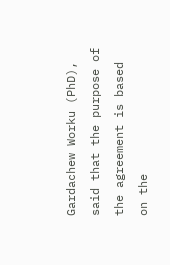Gardachew Worku (PhD), said that the purpose of the agreement is based on the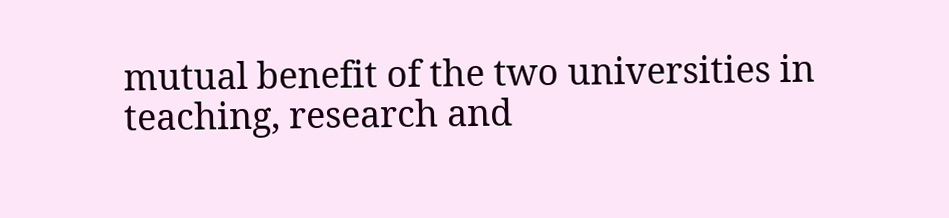mutual benefit of the two universities in teaching, research and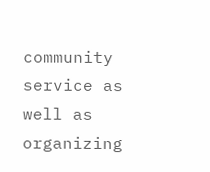community service as well as organizing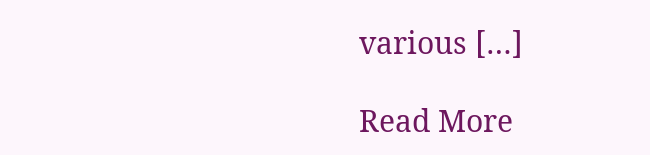various […]

Read More